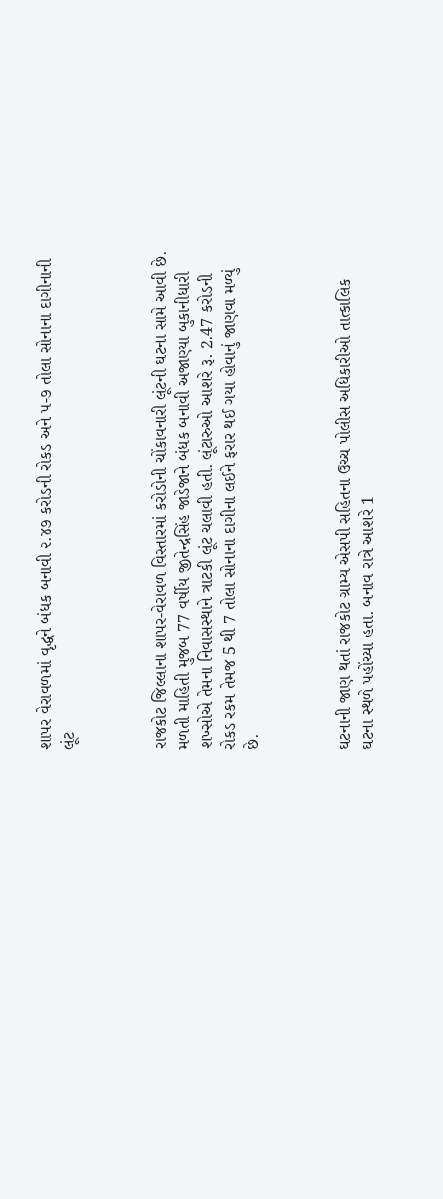શાપર વેરાવળમાં વૃદ્ધને બંધક બનાવી ૨.૪૭ કરોડની રોકડ અને ૫-૭ તોલા સોનાના દાગીનાની લૂંટ



રાજકોટ જિલ્લાના શાપર-વેરાવળ વિસ્તારમાં કરોડોની ચોંકાવનારી લૂંટની ઘટના સામે આવી છે. મળતી માહિતી મુજબ 77 વર્ષીય જીતેન્દ્રસિંહ જાડેજાને બંધક બનાવી અજાણ્યા બુકાનીધારી શખ્સોએ તેમના નિવાસસ્થાને ત્રાટકી લૂંટ ચલાવી હતી. લૂંટારુઓ આશરે રૂ. 2.47 કરોડની રોકડ રકમ તેમજ 5 થી 7 તોલા સોનાના દાગીના લઈને ફરાર થઈ ગયા હોવાનું જાણવા મળ્યું છે.



ઘટનાની જાણ થતાં રાજકોટ ગ્રામ્ય એસપી સહિતના ઉચ્ચ પોલીસ અધિકારીઓ તાત્કાલિક ઘટના સ્થળે પહોંચ્યા હતા. બનાવ રાત્રે આશરે 1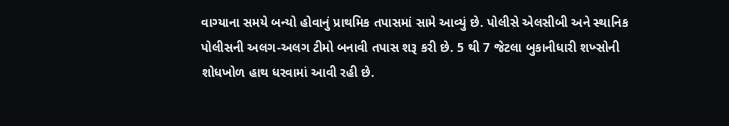વાગ્યાના સમયે બન્યો હોવાનું પ્રાથમિક તપાસમાં સામે આવ્યું છે. પોલીસે એલસીબી અને સ્થાનિક પોલીસની અલગ-અલગ ટીમો બનાવી તપાસ શરૂ કરી છે. 5 થી 7 જેટલા બુકાનીધારી શખ્સોની શોધખોળ હાથ ધરવામાં આવી રહી છે.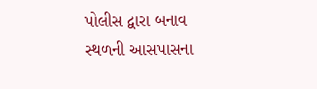પોલીસ દ્વારા બનાવ સ્થળની આસપાસના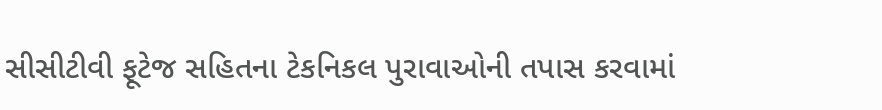સીસીટીવી ફૂટેજ સહિતના ટેકનિકલ પુરાવાઓની તપાસ કરવામાં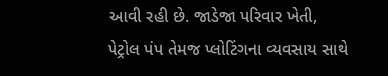આવી રહી છે. જાડેજા પરિવાર ખેતી, પેટ્રોલ પંપ તેમજ પ્લોટિંગના વ્યવસાય સાથે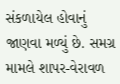સંકળાયેલ હોવાનું જાણવા મળ્યું છે. સમગ્ર મામલે શાપર-વેરાવળ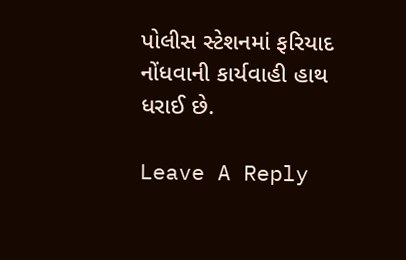પોલીસ સ્ટેશનમાં ફરિયાદ નોંધવાની કાર્યવાહી હાથ ધરાઈ છે.

Leave A Reply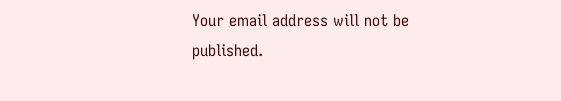Your email address will not be published.